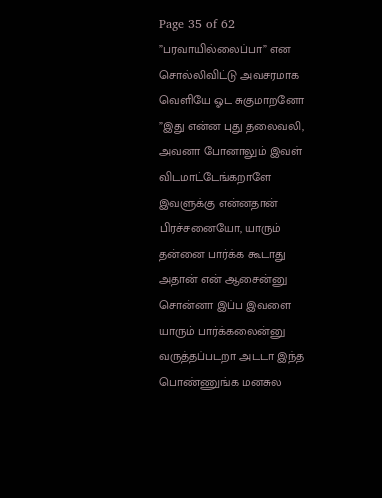Page 35 of 62
”பரவாயில்லைப்பா” என சொல்லிவிட்டு அவசரமாக வெளியே ஓட சுகுமாறனோ
”இது என்ன புது தலைவலி, அவனா போனாலும் இவள் விடமாட்டேங்கறாளே இவளுக்கு என்னதான் பிரச்சனையோ, யாரும் தன்னை பார்க்க கூடாது அதான் என் ஆசைன்னு சொன்னா இப்ப இவளை யாரும் பார்க்கலைன்னு வருத்தப்படறா அடடா இந்த பொண்ணுங்க மனசுல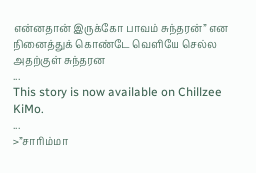என்னதான் இருக்கோ பாவம் சுந்தரன்” என நினைத்துக் கொண்டே வெளியே செல்ல அதற்குள் சுந்தரன
...
This story is now available on Chillzee KiMo.
...
>”சாரிம்மா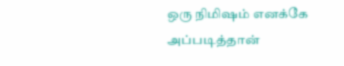ஒரு நிமிஷம் எனக்கே அப்படித்தான்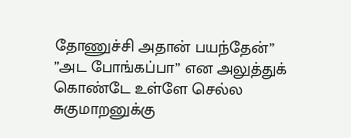தோணுச்சி அதான் பயந்தேன்”
”அட போங்கப்பா” என அலுத்துக் கொண்டே உள்ளே செல்ல சுகுமாறனுக்கு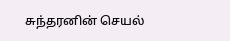சுந்தரனின் செயல்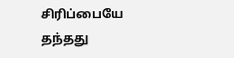சிரிப்பையே தந்தது